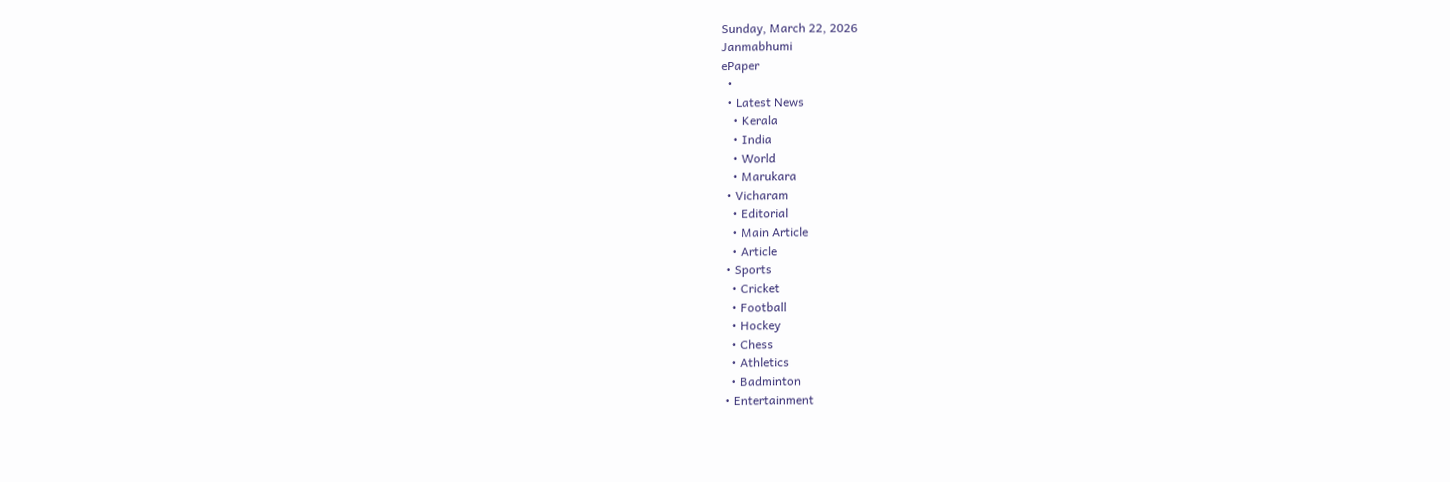Sunday, March 22, 2026
Janmabhumi
ePaper
  •
  • Latest News
    • Kerala
    • India
    • World
    • Marukara
  • Vicharam
    • Editorial
    • Main Article
    • Article
  • Sports
    • Cricket
    • Football
    • Hockey
    • Chess
    • Athletics
    • Badminton
  • Entertainment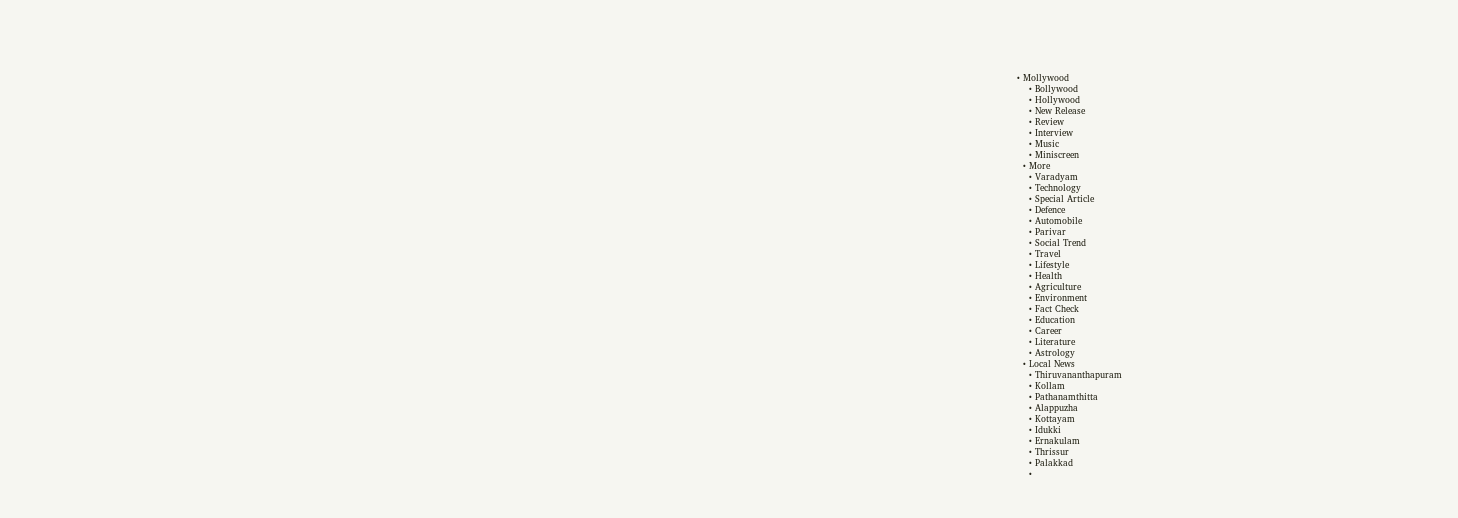• Mollywood
    • Bollywood
    • Hollywood
    • New Release
    • Review
    • Interview
    • Music
    • Miniscreen
  • More
    • Varadyam
    • Technology
    • Special Article
    • Defence
    • Automobile
    • Parivar
    • Social Trend
    • Travel
    • Lifestyle
    • Health
    • Agriculture
    • Environment
    • Fact Check
    • Education
    • Career
    • Literature
    • Astrology
  • Local News
    • Thiruvananthapuram
    • Kollam
    • Pathanamthitta
    • Alappuzha
    • Kottayam
    • Idukki
    • Ernakulam
    • Thrissur
    • Palakkad
    •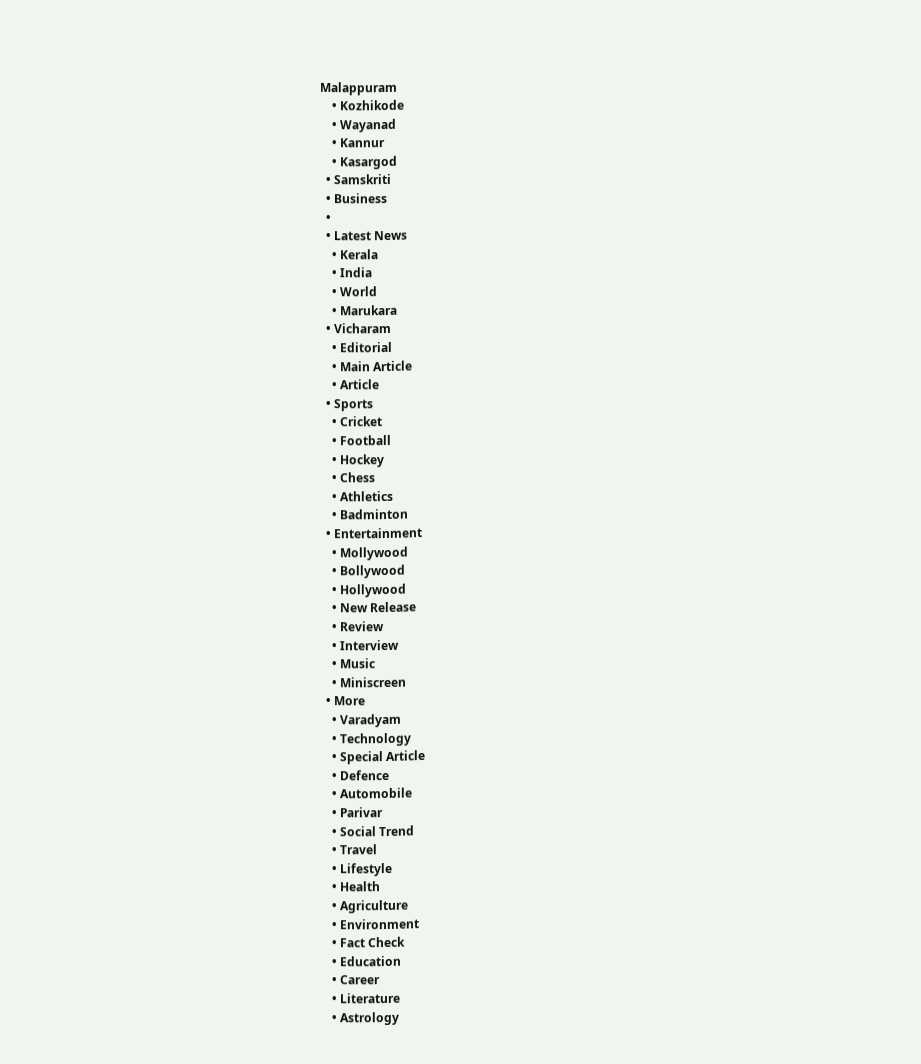Malappuram
    • Kozhikode
    • Wayanad
    • Kannur
    • Kasargod
  • Samskriti
  • Business
  •
  • Latest News
    • Kerala
    • India
    • World
    • Marukara
  • Vicharam
    • Editorial
    • Main Article
    • Article
  • Sports
    • Cricket
    • Football
    • Hockey
    • Chess
    • Athletics
    • Badminton
  • Entertainment
    • Mollywood
    • Bollywood
    • Hollywood
    • New Release
    • Review
    • Interview
    • Music
    • Miniscreen
  • More
    • Varadyam
    • Technology
    • Special Article
    • Defence
    • Automobile
    • Parivar
    • Social Trend
    • Travel
    • Lifestyle
    • Health
    • Agriculture
    • Environment
    • Fact Check
    • Education
    • Career
    • Literature
    • Astrology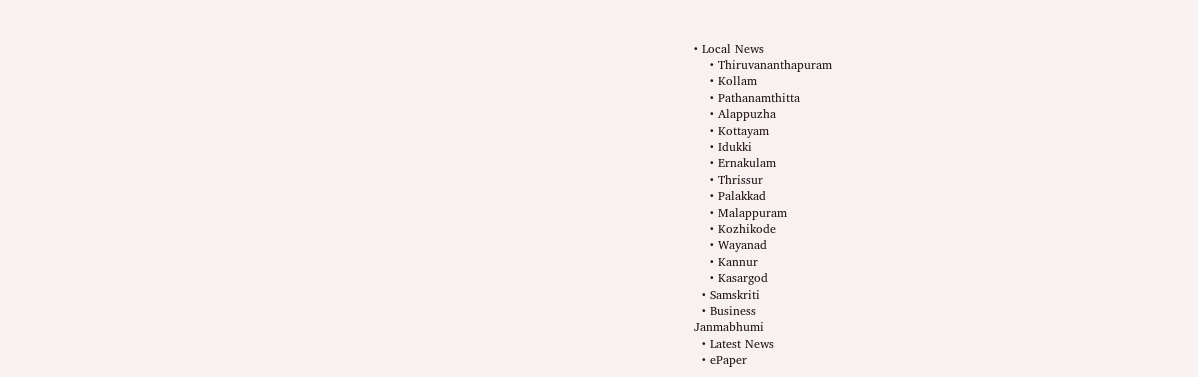• Local News
    • Thiruvananthapuram
    • Kollam
    • Pathanamthitta
    • Alappuzha
    • Kottayam
    • Idukki
    • Ernakulam
    • Thrissur
    • Palakkad
    • Malappuram
    • Kozhikode
    • Wayanad
    • Kannur
    • Kasargod
  • Samskriti
  • Business
Janmabhumi
  • Latest News
  • ePaper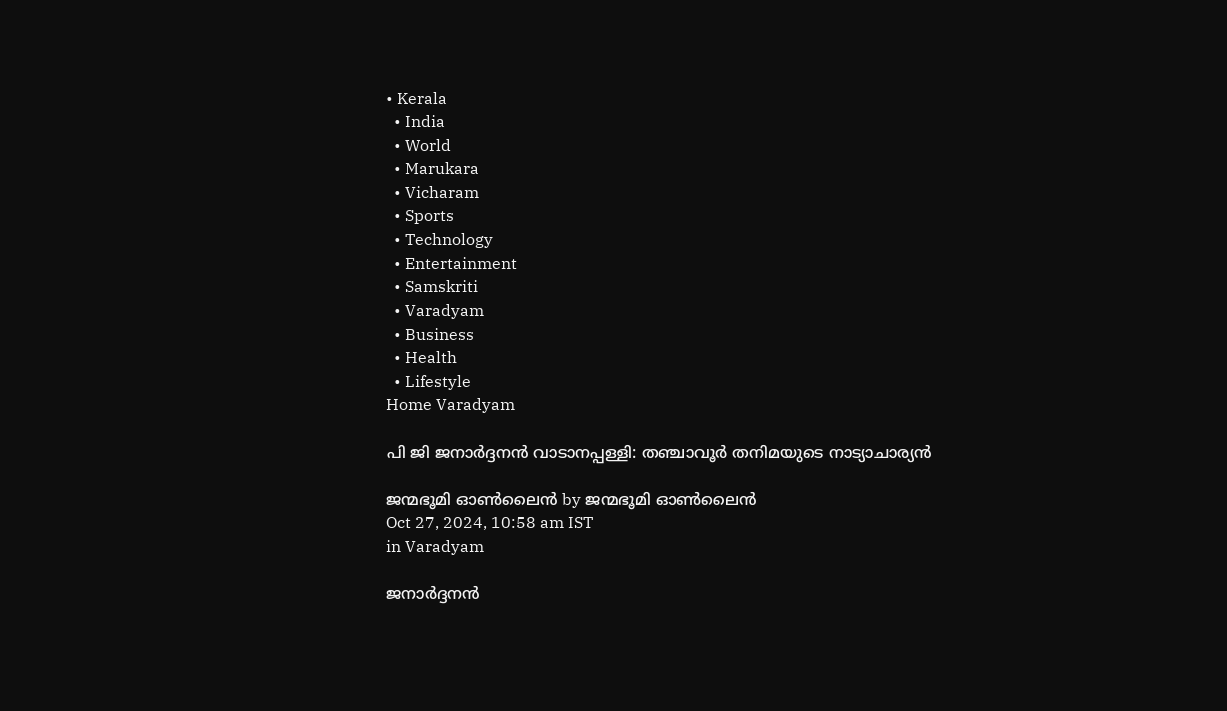• Kerala
  • India
  • World
  • Marukara
  • Vicharam
  • Sports
  • Technology
  • Entertainment
  • Samskriti
  • Varadyam
  • Business
  • Health
  • Lifestyle
Home Varadyam

പി ജി ജനാര്‍ദ്ദനന്‍ വാടാനപ്പള്ളി: തഞ്ചാവൂര്‍ തനിമയുടെ നാട്യാചാര്യന്‍

ജന്മഭൂമി ഓണ്‍ലൈന്‍ by ജന്മഭൂമി ഓണ്‍ലൈന്‍
Oct 27, 2024, 10:58 am IST
in Varadyam

ജനാര്‍ദ്ദനന്‍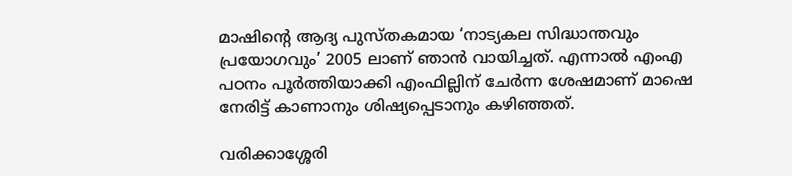മാഷിന്റെ ആദ്യ പുസ്തകമായ ‘നാട്യകല സിദ്ധാന്തവും പ്രയോഗവും’ 2005 ലാണ് ഞാന്‍ വായിച്ചത്. എന്നാല്‍ എംഎ പഠനം പൂര്‍ത്തിയാക്കി എംഫില്ലിന് ചേര്‍ന്ന ശേഷമാണ് മാഷെ നേരിട്ട് കാണാനും ശിഷ്യപ്പെടാനും കഴിഞ്ഞത്.

വരിക്കാശ്ശേരി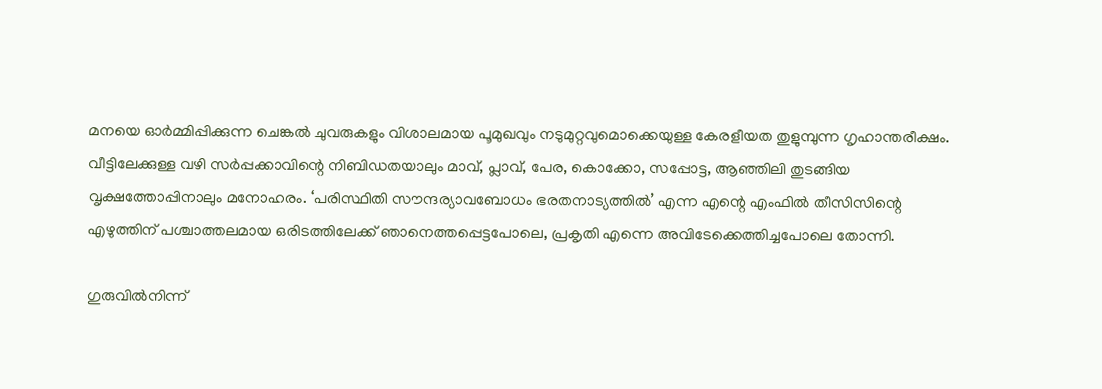മനയെ ഓര്‍മ്മിപ്പിക്കുന്ന ചെങ്കല്‍ ചുവരുകളും വിശാലമായ പൂമുഖവും നടുമുറ്റവുമൊക്കെയുള്ള കേരളീയത തുളുമ്പുന്ന ഗൃഹാന്തരീക്ഷം. വീട്ടിലേക്കുള്ള വഴി സര്‍പ്പക്കാവിന്റെ നിബിഡതയാലും മാവ്, പ്ലാവ്, പേര, കൊക്കോ, സപ്പോട്ട, ആഞ്ഞിലി തുടങ്ങിയ വൃക്ഷത്തോപ്പിനാലും മനോഹരം. ‘പരിസ്ഥിതി സൗന്ദര്യാവബോധം ഭരതനാട്യത്തില്‍’ എന്ന എന്റെ എംഫില്‍ തീസിസിന്റെ എഴുത്തിന് പശ്ചാത്തലമായ ഒരിടത്തിലേക്ക് ഞാനെത്തപ്പെട്ടപോലെ, പ്രകൃതി എന്നെ അവിടേക്കെത്തിച്ചപോലെ തോന്നി.

ഗുരുവില്‍നിന്ന്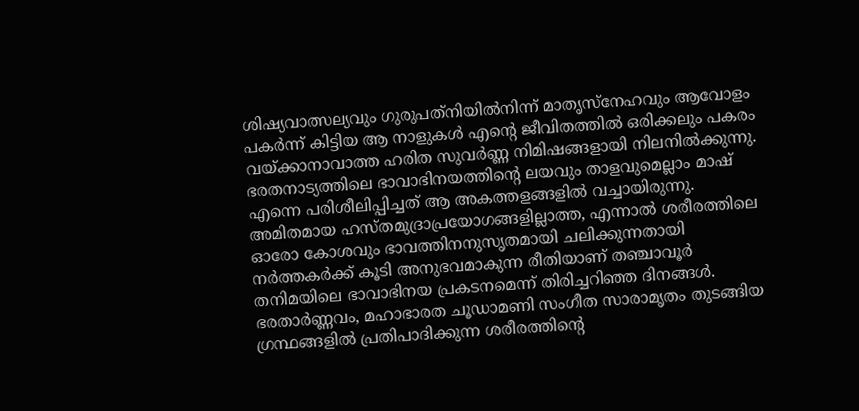ശിഷ്യവാത്സല്യവും ഗുരുപത്‌നിയില്‍നിന്ന് മാതൃസ്‌നേഹവും ആവോളം പകര്‍ന്ന് കിട്ടിയ ആ നാളുകള്‍ എന്റെ ജീവിതത്തില്‍ ഒരിക്കലും പകരം വയ്‌ക്കാനാവാത്ത ഹരിത സുവര്‍ണ്ണ നിമിഷങ്ങളായി നിലനില്‍ക്കുന്നു. ഭരതനാട്യത്തിലെ ഭാവാഭിനയത്തിന്റെ ലയവും താളവുമെല്ലാം മാഷ് എന്നെ പരിശീലിപ്പിച്ചത് ആ അകത്തളങ്ങളില്‍ വച്ചായിരുന്നു. അമിതമായ ഹസ്തമുദ്രാപ്രയോഗങ്ങളില്ലാത്ത, എന്നാല്‍ ശരീരത്തിലെ ഓരോ കോശവും ഭാവത്തിനനുസൃതമായി ചലിക്കുന്നതായി നര്‍ത്തകര്‍ക്ക് കൂടി അനുഭവമാകുന്ന രീതിയാണ് തഞ്ചാവൂര്‍ തനിമയിലെ ഭാവാഭിനയ പ്രകടനമെന്ന് തിരിച്ചറിഞ്ഞ ദിനങ്ങള്‍. ഭരതാര്‍ണ്ണവം, മഹാഭാരത ചൂഡാമണി സംഗീത സാരാമൃതം തുടങ്ങിയ ഗ്രന്ഥങ്ങളില്‍ പ്രതിപാദിക്കുന്ന ശരീരത്തിന്റെ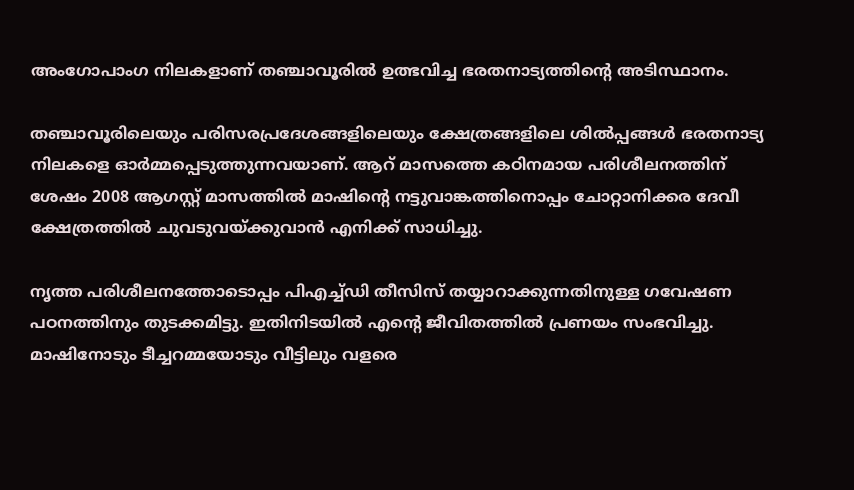അംഗോപാംഗ നിലകളാണ് തഞ്ചാവൂരില്‍ ഉത്ഭവിച്ച ഭരതനാട്യത്തിന്റെ അടിസ്ഥാനം.

തഞ്ചാവൂരിലെയും പരിസരപ്രദേശങ്ങളിലെയും ക്ഷേത്രങ്ങളിലെ ശില്‍പ്പങ്ങള്‍ ഭരതനാട്യ നിലകളെ ഓര്‍മ്മപ്പെടുത്തുന്നവയാണ്. ആറ് മാസത്തെ കഠിനമായ പരിശീലനത്തിന് ശേഷം 2008 ആഗസ്റ്റ് മാസത്തില്‍ മാഷിന്റെ നട്ടുവാങ്കത്തിനൊപ്പം ചോറ്റാനിക്കര ദേവീ ക്ഷേത്രത്തില്‍ ചുവടുവയ്‌ക്കുവാന്‍ എനിക്ക് സാധിച്ചു.

നൃത്ത പരിശീലനത്തോടൊപ്പം പിഎച്ച്ഡി തീസിസ് തയ്യാറാക്കുന്നതിനുള്ള ഗവേഷണ പഠനത്തിനും തുടക്കമിട്ടു. ഇതിനിടയില്‍ എന്റെ ജീവിതത്തില്‍ പ്രണയം സംഭവിച്ചു. മാഷിനോടും ടീച്ചറമ്മയോടും വീട്ടിലും വളരെ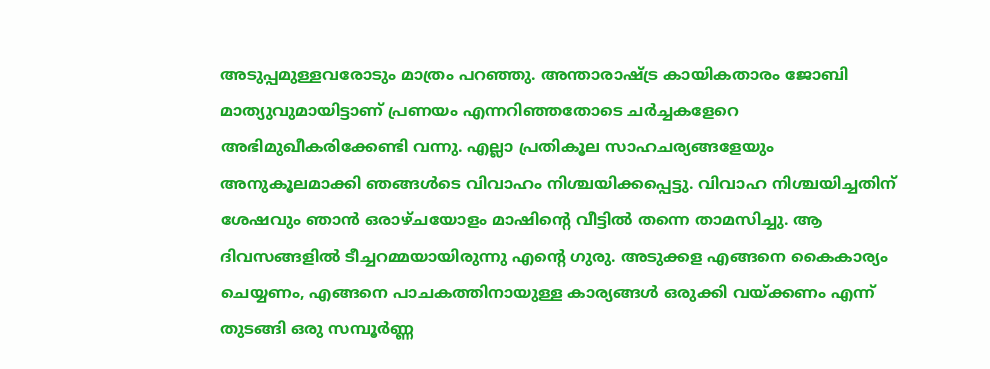അടുപ്പമുള്ളവരോടും മാത്രം പറഞ്ഞു. അന്താരാഷ്‌ട്ര കായികതാരം ജോബി മാത്യുവുമായിട്ടാണ് പ്രണയം എന്നറിഞ്ഞതോടെ ചര്‍ച്ചകളേറെ അഭിമുഖീകരിക്കേണ്ടി വന്നു. എല്ലാ പ്രതികൂല സാഹചര്യങ്ങളേയും അനുകൂലമാക്കി ഞങ്ങള്‍ടെ വിവാഹം നിശ്ചയിക്കപ്പെട്ടു. വിവാഹ നിശ്ചയിച്ചതിന് ശേഷവും ഞാന്‍ ഒരാഴ്ചയോളം മാഷിന്റെ വീട്ടില്‍ തന്നെ താമസിച്ചു. ആ ദിവസങ്ങളില്‍ ടീച്ചറമ്മയായിരുന്നു എന്റെ ഗുരു. അടുക്കള എങ്ങനെ കൈകാര്യം ചെയ്യണം, എങ്ങനെ പാചകത്തിനായുള്ള കാര്യങ്ങള്‍ ഒരുക്കി വയ്‌ക്കണം എന്ന് തുടങ്ങി ഒരു സമ്പൂര്‍ണ്ണ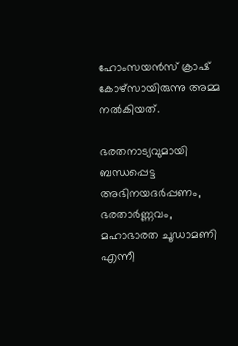ഹോംസയന്‍സ് ക്രാഷ് കോഴ്‌സായിരുന്നു അമ്മ നല്‍കിയത്.

ഭരതനാട്യവുമായി ബന്ധപ്പെട്ട അഭിനയദര്‍പ്പണം, ഭരതാര്‍ണ്ണവം, മഹാഭാരത ചൂഡാമണി എന്നീ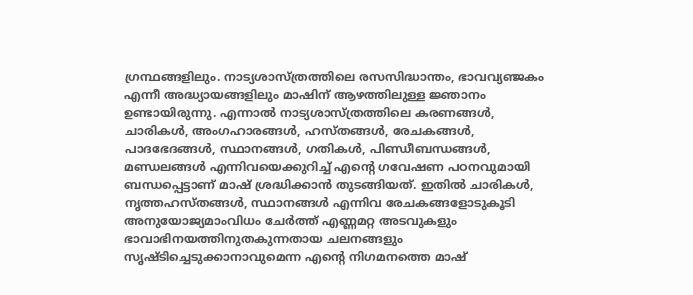ഗ്രന്ഥങ്ങളിലും. നാട്യശാസ്ത്രത്തിലെ രസസിദ്ധാന്തം, ഭാവവ്യഞ്ജകം എന്നീ അദ്ധ്യായങ്ങളിലും മാഷിന് ആഴത്തിലുള്ള ജ്ഞാനം ഉണ്ടായിരുന്നു. എന്നാല്‍ നാട്യശാസ്ത്രത്തിലെ കരണങ്ങള്‍, ചാരികള്‍, അംഗഹാരങ്ങള്‍, ഹസ്തങ്ങള്‍, രേചകങ്ങള്‍, പാദഭേദങ്ങള്‍, സ്ഥാനങ്ങള്‍, ഗതികള്‍, പിണ്ഡീബന്ധങ്ങള്‍, മണ്ഡലങ്ങള്‍ എന്നിവയെക്കുറിച്ച് എന്റെ ഗവേഷണ പഠനവുമായി ബന്ധപ്പെട്ടാണ് മാഷ് ശ്രദ്ധിക്കാന്‍ തുടങ്ങിയത്. ഇതില്‍ ചാരികള്‍, നൃത്തഹസ്തങ്ങള്‍, സ്ഥാനങ്ങള്‍ എന്നിവ രേചകങ്ങളോടുകൂടി അനുയോജ്യമാംവിധം ചേര്‍ത്ത് എണ്ണമറ്റ അടവുകളും ഭാവാഭിനയത്തിനുതകുന്നതായ ചലനങ്ങളും സൃഷ്ടിച്ചെടുക്കാനാവുമെന്ന എന്റെ നിഗമനത്തെ മാഷ്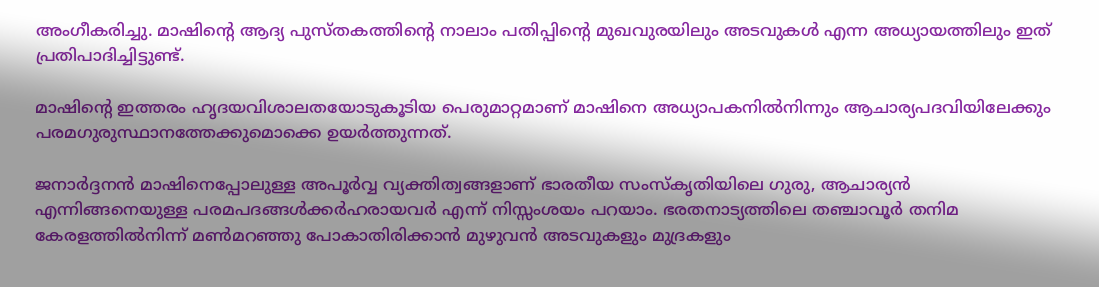അംഗീകരിച്ചു. മാഷിന്റെ ആദ്യ പുസ്തകത്തിന്റെ നാലാം പതിപ്പിന്റെ മുഖവുരയിലും അടവുകള്‍ എന്ന അധ്യായത്തിലും ഇത് പ്രതിപാദിച്ചിട്ടുണ്ട്.

മാഷിന്റെ ഇത്തരം ഹൃദയവിശാലതയോടുകൂടിയ പെരുമാറ്റമാണ് മാഷിനെ അധ്യാപകനില്‍നിന്നും ആചാര്യപദവിയിലേക്കും പരമഗുരുസ്ഥാനത്തേക്കുമൊക്കെ ഉയര്‍ത്തുന്നത്.

ജനാര്‍ദ്ദനന്‍ മാഷിനെപ്പോലുള്ള അപൂര്‍വ്വ വ്യക്തിത്വങ്ങളാണ് ഭാരതീയ സംസ്‌കൃതിയിലെ ഗുരു, ആചാര്യന്‍ എന്നിങ്ങനെയുള്ള പരമപദങ്ങള്‍ക്കര്‍ഹരായവര്‍ എന്ന് നിസ്സംശയം പറയാം. ഭരതനാട്യത്തിലെ തഞ്ചാവൂര്‍ തനിമ കേരളത്തില്‍നിന്ന് മണ്‍മറഞ്ഞു പോകാതിരിക്കാന്‍ മുഴുവന്‍ അടവുകളും മുദ്രകളും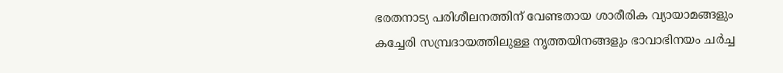ഭരതനാട്യ പരിശീലനത്തിന് വേണ്ടതായ ശാരീരിക വ്യായാമങ്ങളും കച്ചേരി സമ്പ്രദായത്തിലുള്ള നൃത്തയിനങ്ങളും ഭാവാഭിനയം ചര്‍ച്ച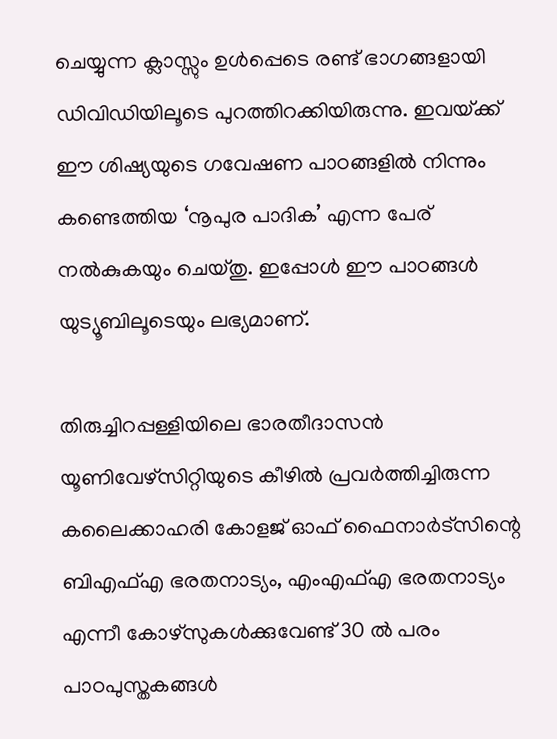ചെയ്യുന്ന ക്ലാസ്സും ഉള്‍പ്പെടെ രണ്ട് ഭാഗങ്ങളായി ഡിവിഡിയിലൂടെ പുറത്തിറക്കിയിരുന്നു. ഇവയ്‌ക്ക് ഈ ശിഷ്യയുടെ ഗവേഷണ പാഠങ്ങളില്‍ നിന്നും കണ്ടെത്തിയ ‘നൂപുര പാദിക’ എന്ന പേര് നല്‍കുകയും ചെയ്തു. ഇപ്പോള്‍ ഈ പാഠങ്ങള്‍ യുട്യൂബിലൂടെയും ലഭ്യമാണ്.

തിരുച്ചിറപ്പള്ളിയിലെ ഭാരതീദാസന്‍ യൂണിവേഴ്‌സിറ്റിയുടെ കീഴില്‍ പ്രവര്‍ത്തിച്ചിരുന്ന കലൈക്കാഹരി കോളജ് ഓഫ് ഫൈനാര്‍ട്‌സിന്റെ ബിഎഫ്എ ഭരതനാട്യം, എംഎഫ്എ ഭരതനാട്യം എന്നീ കോഴ്‌സുകള്‍ക്കുവേണ്ട് 30 ല്‍ പരം പാഠപുസ്തകങ്ങള്‍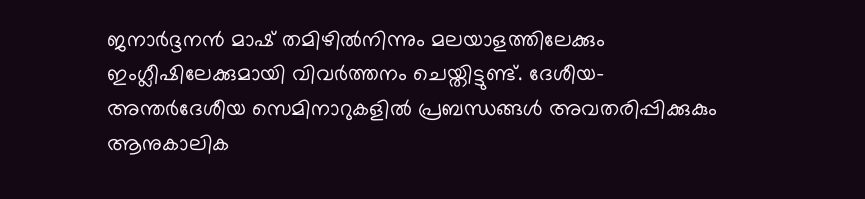ജനാര്‍ദ്ദനന്‍ മാഷ് തമിഴില്‍നിന്നും മലയാളത്തിലേക്കും ഇംഗ്ലീഷിലേക്കുമായി വിവര്‍ത്തനം ചെയ്തിട്ടുണ്ട്. ദേശീയ-അന്തര്‍ദേശീയ സെമിനാറുകളില്‍ പ്രബന്ധങ്ങള്‍ അവതരിപ്പിക്കുകും ആനുകാലിക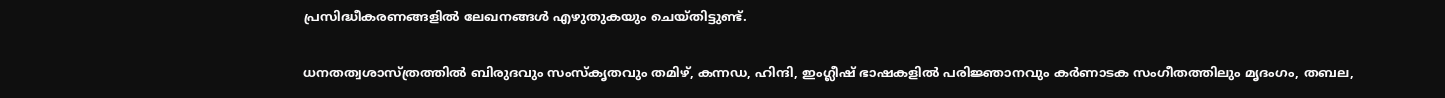പ്രസിദ്ധീകരണങ്ങളില്‍ ലേഖനങ്ങള്‍ എഴുതുകയും ചെയ്തിട്ടുണ്ട്.

ധനതത്വശാസ്ത്രത്തില്‍ ബിരുദവും സംസ്‌കൃതവും തമിഴ്, കന്നഡ, ഹിന്ദി, ഇംഗ്ലീഷ് ഭാഷകളില്‍ പരിജ്ഞാനവും കര്‍ണാടക സംഗീതത്തിലും മൃദംഗം, തബല,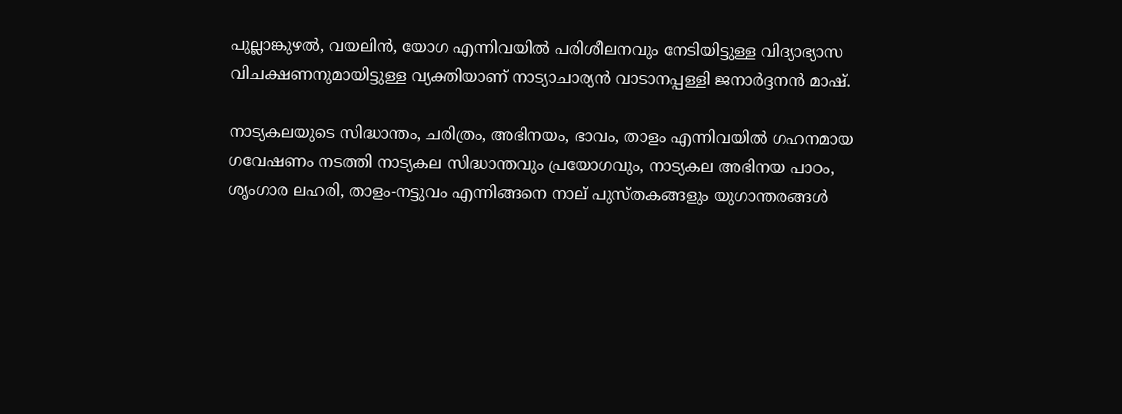പുല്ലാങ്കുഴല്‍, വയലിന്‍, യോഗ എന്നിവയില്‍ പരിശീലനവും നേടിയിട്ടുള്ള വിദ്യാഭ്യാസ വിചക്ഷണനുമായിട്ടുള്ള വ്യക്തിയാണ് നാട്യാചാര്യന്‍ വാടാനപ്പള്ളി ജനാര്‍ദ്ദനന്‍ മാഷ്.

നാട്യകലയുടെ സിദ്ധാന്തം, ചരിത്രം, അഭിനയം, ഭാവം, താളം എന്നിവയില്‍ ഗഹനമായ ഗവേഷണം നടത്തി നാട്യകല സിദ്ധാന്തവും പ്രയോഗവും, നാട്യകല അഭിനയ പാഠം, ശൃംഗാര ലഹരി, താളം-നട്ടുവം എന്നിങ്ങനെ നാല് പുസ്തകങ്ങളും യുഗാന്തരങ്ങള്‍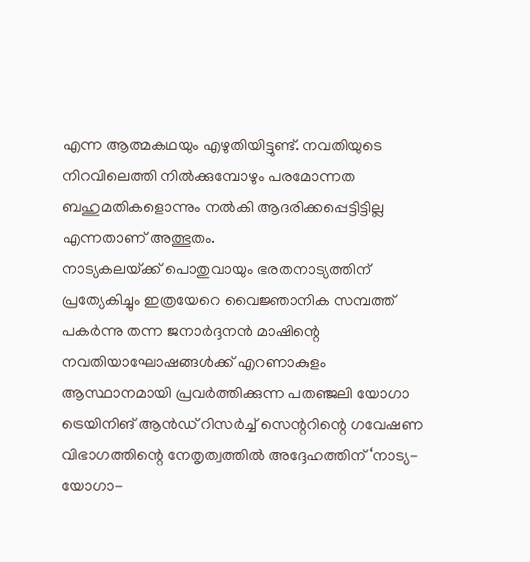എന്ന ആത്മകഥയും എഴുതിയിട്ടുണ്ട്. നവതിയുടെ നിറവിലെത്തി നില്‍ക്കുമ്പോഴും പരമോന്നത ബഹുമതികളൊന്നും നല്‍കി ആദരിക്കപ്പെട്ടിട്ടില്ല എന്നതാണ് അത്ഭുതം.
നാട്യകലയ്‌ക്ക് പൊതുവായും ഭരതനാട്യത്തിന് പ്രത്യേകിച്ചും ഇത്രയേറെ വൈജ്ഞാനിക സമ്പത്ത് പകര്‍ന്നു തന്ന ജനാര്‍ദ്ദനന്‍ മാഷിന്റെ നവതിയാഘോഷങ്ങള്‍ക്ക് എറണാകുളം ആസ്ഥാനമായി പ്രവര്‍ത്തിക്കുന്ന പതഞ്ജലി യോഗാ ട്രെയിനിങ് ആന്‍ഡ് റിസര്‍ച്ച് സെന്ററിന്റെ ഗവേഷണ വിഭാഗത്തിന്റെ നേതൃത്വത്തില്‍ അദ്ദേഹത്തിന് ‘നാട്യ-യോഗാ-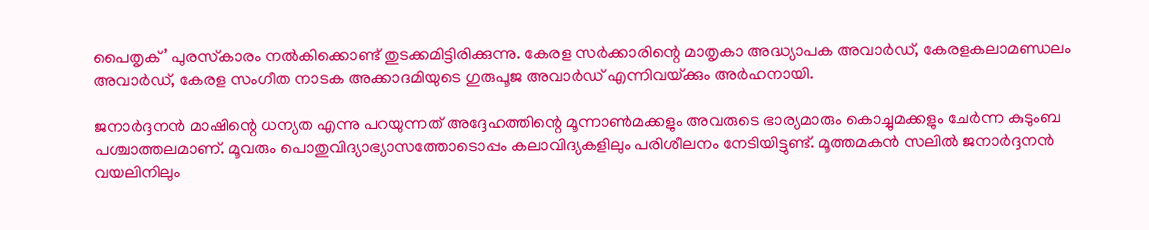പൈതൃക്’ പുരസ്‌കാരം നല്‍കിക്കൊണ്ട് തുടക്കമിട്ടിരിക്കുന്നു. കേരള സര്‍ക്കാരിന്റെ മാതൃകാ അദ്ധ്യാപക അവാര്‍ഡ്, കേരളകലാമണ്ഡലം അവാര്‍ഡ്, കേരള സംഗീത നാടക അക്കാദമിയുടെ ഗുരുപൂജ അവാര്‍ഡ് എന്നിവയ്‌ക്കും അര്‍ഹനായി.

ജനാര്‍ദ്ദനന്‍ മാഷിന്റെ ധന്യത എന്നു പറയുന്നത് അദ്ദേഹത്തിന്റെ മൂന്നാണ്‍മക്കളും അവരുടെ ഭാര്യമാരും കൊച്ചുമക്കളും ചേര്‍ന്ന കുടുംബ പശ്ചാത്തലമാണ്. മൂവരും പൊതുവിദ്യാഭ്യാസത്തോടൊപ്പം കലാവിദ്യകളിലും പരിശീലനം നേടിയിട്ടുണ്ട്. മൂത്തമകന്‍ സലില്‍ ജനാര്‍ദ്ദനന്‍ വയലിനിലും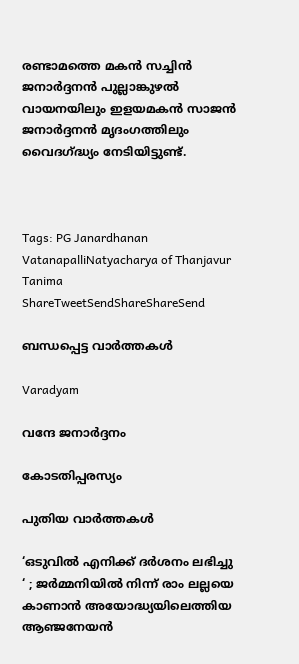രണ്ടാമത്തെ മകന്‍ സച്ചിന്‍ ജനാര്‍ദ്ദനന്‍ പുല്ലാങ്കുഴല്‍ വായനയിലും ഇളയമകന്‍ സാജന്‍ ജനാര്‍ദ്ദനന്‍ മൃദംഗത്തിലും വൈദഗ്‌ദ്ധ്യം നേടിയിട്ടുണ്ട്.



Tags: PG Janardhanan VatanapalliNatyacharya of Thanjavur Tanima
ShareTweetSendShareShareSend

ബന്ധപ്പെട്ട വാര്‍ത്തകള്‍

Varadyam

വന്ദേ ജനാര്‍ദ്ദനം

കോടതിപ്പരസ്യം

പുതിയ വാര്‍ത്തകള്‍

‘ഒടുവിൽ എനിക്ക് ദർശനം ലഭിച്ചു ‘ ; ജർമ്മനിയിൽ നിന്ന് രാം ലല്ലയെ കാണാൻ അയോദ്ധ്യയിലെത്തിയ ആഞ്ജനേയൻ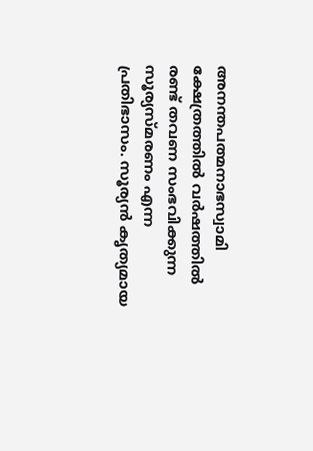അനന്തപത്മനാഭസ്വാമി ക്ഷേത്രത്തില്‍ വര്‍ഷത്തില്‍ രണ്ട് തവണ സംഭവിക്കുന്ന സൂര്യസ്മരണം എന്ന പ്രതിഭാസം. സൂര്യന്‍ കൃത്യമായ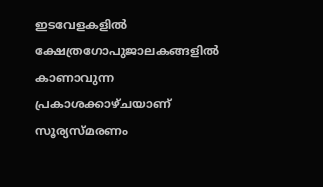ഇടവേളകളില്‍ ക്ഷേത്രഗോപുജാലകങ്ങളില്‍ കാണാവുന്ന പ്രകാശക്കാഴ്ചയാണ് സൂര്യസ്മരണം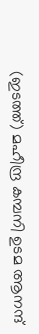(ഇടത്ത്) മഹീന്ദ്ര കമ്പനി ഉടമ ആനന്ദ്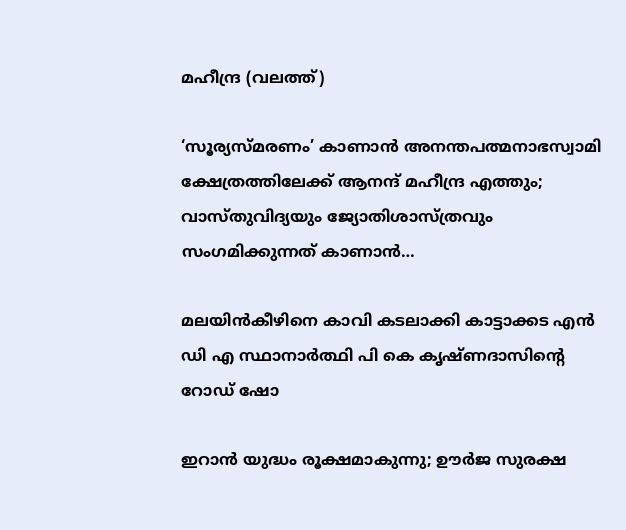മഹീന്ദ്ര (വലത്ത്)

‘സൂര്യസ്മരണം’ കാണാന്‍ അനന്തപത്മനാഭസ്വാമി ക്ഷേത്രത്തിലേക്ക് ആനന്ദ് മഹീന്ദ്ര എത്തും; വാസ്തുവിദ്യയും ജ്യോതിശാസ്ത്രവും സംഗമിക്കുന്നത് കാണാന്‍…

മലയിന്‍കീഴിനെ കാവി കടലാക്കി കാട്ടാക്കട എന്‍ ഡി എ സ്ഥാനാര്‍ത്ഥി പി കെ കൃഷ്ണദാസിന്റെ റോഡ് ഷോ

ഇറാന്‍ യുദ്ധം രൂക്ഷമാകുന്നു; ഊർജ സുരക്ഷ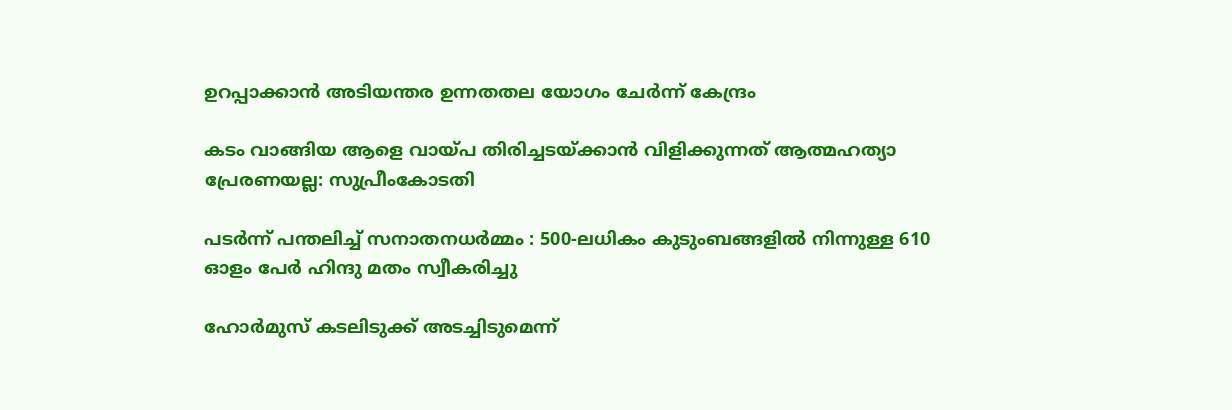ഉറപ്പാക്കാൻ അടിയന്തര ഉന്നതതല യോഗം ചേർന്ന് കേന്ദ്രം

കടം വാങ്ങിയ ആളെ വായ്‌പ തിരിച്ചടയ്‌ക്കാൻ വിളിക്കുന്നത് ആത്മഹത്യാ പ്രേരണയല്ല: സുപ്രീംകോടതി

പടർന്ന് പന്തലിച്ച് സനാതനധർമ്മം : 500-ലധികം കുടുംബങ്ങളിൽ നിന്നുള്ള 610 ഓളം പേർ ഹിന്ദു മതം സ്വീകരിച്ചു

ഹോര്‍മുസ് കടലിടുക്ക് അടച്ചിടുമെന്ന്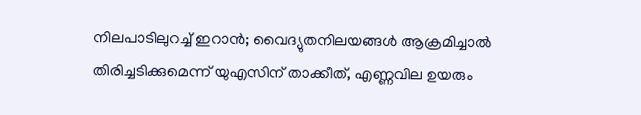നിലപാടിലുറച്ച് ഇറാന്‍; വൈദ്യുതനിലയങ്ങള്‍ ആക്രമിച്ചാല്‍ തിരിച്ചടിക്കുമെന്ന് യുഎസിന് താക്കീത്, എണ്ണവില ഉയരും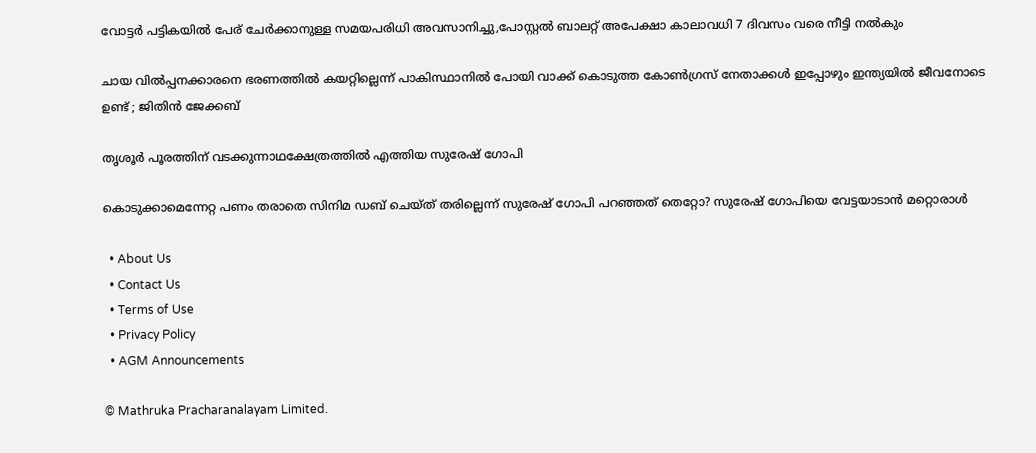വോട്ടര്‍ പട്ടികയില്‍ പേര് ചേര്‍ക്കാനുള്ള സമയപരിധി അവസാനിച്ചു,പോസ്റ്റല്‍ ബാലറ്റ് അപേക്ഷാ കാലാവധി 7 ദിവസം വരെ നീട്ടി നല്‍കും

ചായ വിൽപ്പനക്കാരനെ ഭരണത്തിൽ കയറ്റില്ലെന്ന് പാകിസ്ഥാനിൽ പോയി വാക്ക് കൊടുത്ത കോൺഗ്രസ്‌ നേതാക്കൾ ഇപ്പോഴും ഇന്ത്യയിൽ ജീവനോടെ ഉണ്ട് ; ജിതിൻ ജേക്കബ്

തൃശൂര്‍ പൂരത്തിന് വടക്കുന്നാഥക്ഷേത്രത്തില്‍ എത്തിയ സുരേഷ് ഗോപി

കൊടുക്കാമെന്നേറ്റ പണം തരാതെ സിനിമ ഡബ് ചെയ്ത് തരില്ലെന്ന് സുരേഷ് ഗോപി പറഞ്ഞത് തെറ്റോ? സുരേഷ് ഗോപിയെ വേട്ടയാടാന്‍ മറ്റൊരാള്‍

  • About Us
  • Contact Us
  • Terms of Use
  • Privacy Policy
  • AGM Announcements

© Mathruka Pracharanalayam Limited.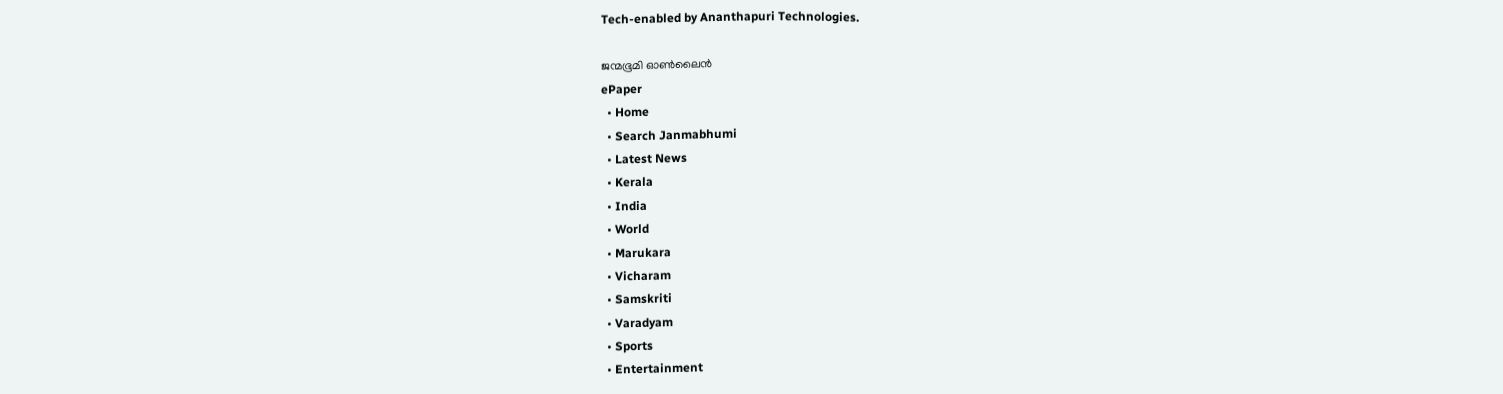Tech-enabled by Ananthapuri Technologies.

ജന്മഭൂമി ഓണ്‍ലൈന്‍
ePaper
  • Home
  • Search Janmabhumi
  • Latest News
  • Kerala
  • India
  • World
  • Marukara
  • Vicharam
  • Samskriti
  • Varadyam
  • Sports
  • Entertainment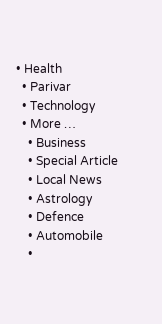• Health
  • Parivar
  • Technology
  • More …
    • Business
    • Special Article
    • Local News
    • Astrology
    • Defence
    • Automobile
    •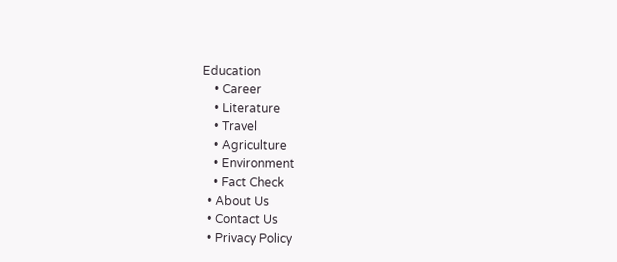Education
    • Career
    • Literature
    • Travel
    • Agriculture
    • Environment
    • Fact Check
  • About Us
  • Contact Us
  • Privacy Policy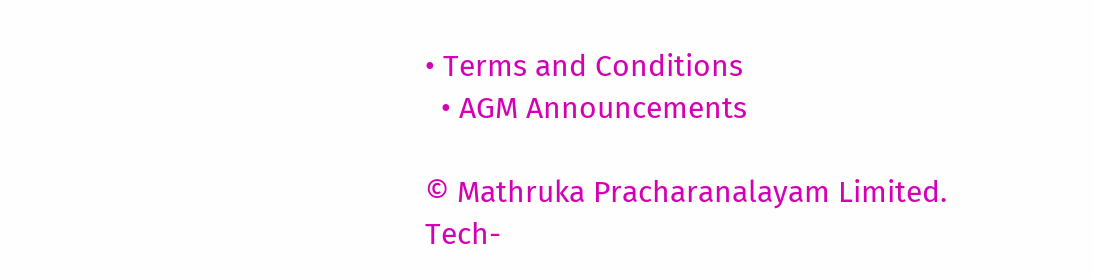• Terms and Conditions
  • AGM Announcements

© Mathruka Pracharanalayam Limited.
Tech-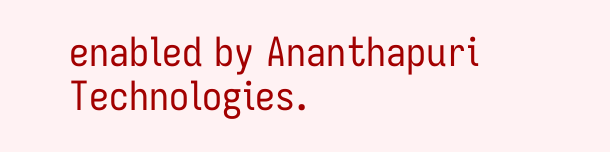enabled by Ananthapuri Technologies.